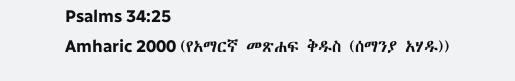Psalms 34:25
Amharic 2000 (የአማርኛ መጽሐፍ ቅዱስ (ሰማንያ አሃዱ))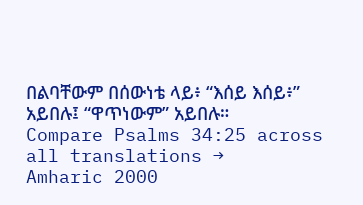በልባቸውም በሰውነቴ ላይ፥ “እሰይ እሰይ፥” አይበሉ፤ “ዋጥነውም” አይበሉ።
Compare Psalms 34:25 across all translations →
Amharic 2000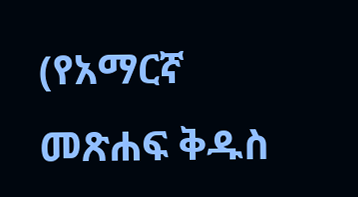(የአማርኛ መጽሐፍ ቅዱስ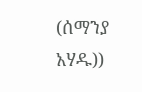(ሰማንያ አሃዱ))